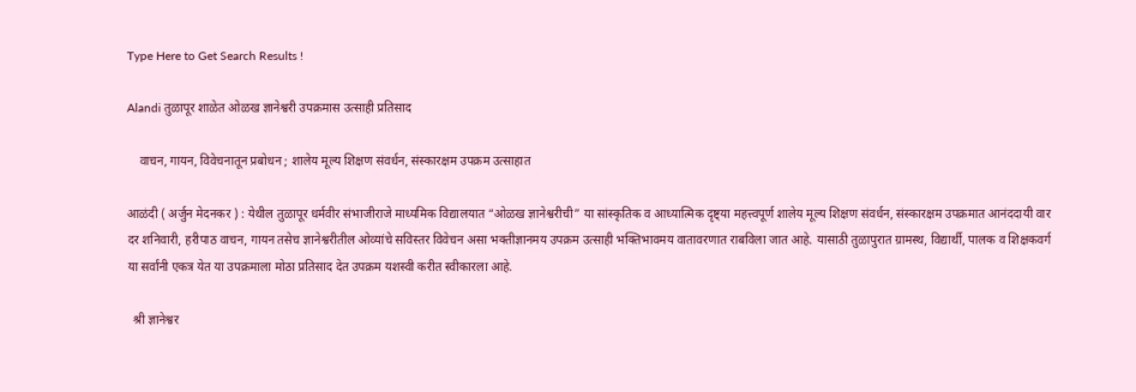Type Here to Get Search Results !

Alandi तुळापूर शाळेत ओळख ज्ञानेश्वरी उपक्रमास उत्साही प्रतिसाद

    वाचन, गायन, विवेचनातून प्रबोधन ; शालेय मूल्य शिक्षण संवर्धन, संस्कारक्षम उपक्रम उत्साहात

आळंदी ( अर्जुन मेदनकर ) : येथील तुळापूर धर्मवीर संभाजीराजे माध्यमिक विद्यालयात “ओळख ज्ञानेश्वरीची” या सांस्कृतिक व आध्यात्मिक दृष्ट्या महत्त्वपूर्ण शालेय मूल्य शिक्षण संवर्धन, संस्कारक्षम उपक्रमात आनंददायी वार दर शनिवारी, हरीपाठ वाचन, गायन तसेच ज्ञानेश्वरीतील ओव्यांचे सविस्तर विवेचन असा भक्तीज्ञानमय उपक्रम उत्साही भक्तिभावमय वातावरणात राबविला जात आहे. यासाठी तुळापुरात ग्रामस्थ, विद्यार्थी, पालक व शिक्षकवर्ग या सर्वांनी एकत्र येत या उपक्रमाला मोठा प्रतिसाद देत उपक्रम यशस्वी करीत स्वीकारला आहे.

  श्री ज्ञानेश्वर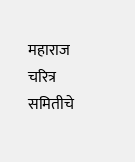महाराज चरित्र समितीचे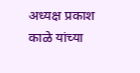अध्यक्ष प्रकाश काळे यांच्या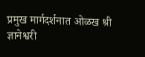प्रमुख मार्गदर्शनात ओळख श्री ज्ञानेश्वरी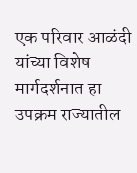एक परिवार आळंदी यांच्या विशेष मार्गदर्शनात हा उपक्रम राज्यातील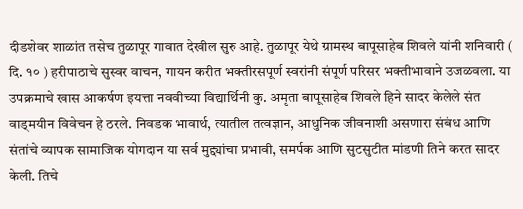दीडशेवर शाळांत तसेच तुळापूर गावात देखील सुरु आहे. तुळापूर येथे ग्रामस्थ बापूसाहेब शिवले यांनी शनिवारी ( दि. १० ) हरीपाठाचे सुस्वर वाचन, गायन करीत भक्तीरसपूर्ण स्वरांनी संपूर्ण परिसर भक्तीभावाने उजळवला. या उपक्रमाचे खास आकर्षण इयत्ता नववीच्या विद्यार्थिनी कु. अमृता बापूसाहेब शिवले हिने सादर केलेले संत वाड्मयीन विवेचन हे ठरले. निवडक भावार्थ, त्यातील तत्वज्ञान, आधुनिक जीवनाशी असणारा संबंध आणि संतांचे व्यापक सामाजिक योगदान या सर्व मुद्द्यांचा प्रभावी, समर्पक आणि सुटसुटीत मांडणी तिने करत सादर  केली. तिचे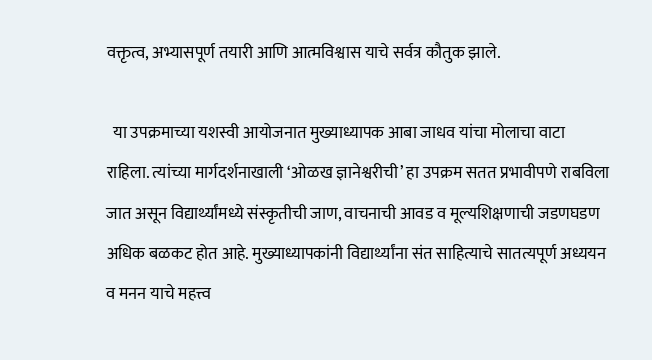वक्तृत्व, अभ्यासपूर्ण तयारी आणि आत्मविश्वास याचे सर्वत्र कौतुक झाले.

  या उपक्रमाच्या यशस्वी आयोजनात मुख्याध्यापक आबा जाधव यांचा मोलाचा वाटा राहिला. त्यांच्या मार्गदर्शनाखाली ‘ओळख ज्ञानेश्वरीची’ हा उपक्रम सतत प्रभावीपणे राबविला जात असून विद्यार्थ्यांमध्ये संस्कृतीची जाण, वाचनाची आवड व मूल्यशिक्षणाची जडणघडण अधिक बळकट होत आहे. मुख्याध्यापकांनी विद्यार्थ्यांना संत साहित्याचे सातत्यपूर्ण अध्ययन व मनन याचे महत्त्व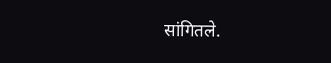सांगितले.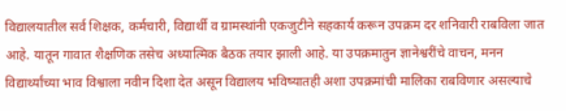विद्यालयातील सर्व शिक्षक, कर्मचारी, विद्यार्थी व ग्रामस्थांनी एकजुटीने सहकार्य करून उपक्रम दर शनिवारी राबविला जात आहे. यातून गावात शैक्षणिक तसेच अध्यात्मिक बैठक तयार झाली आहे. या उपक्रमातुन ज्ञानेश्वरींचे वाचन, मनन विद्यार्थ्यांच्या भाव विश्वाला नवीन दिशा देत असून विद्यालय भविष्यातही अशा उपक्रमांची मालिका राबविणार असल्याचे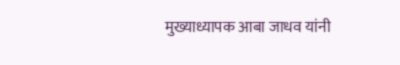मुख्याध्यापक आबा जाधव यांनी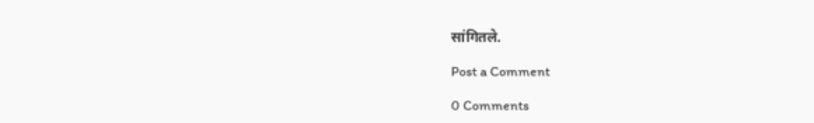सांगितले.

Post a Comment

0 Comments